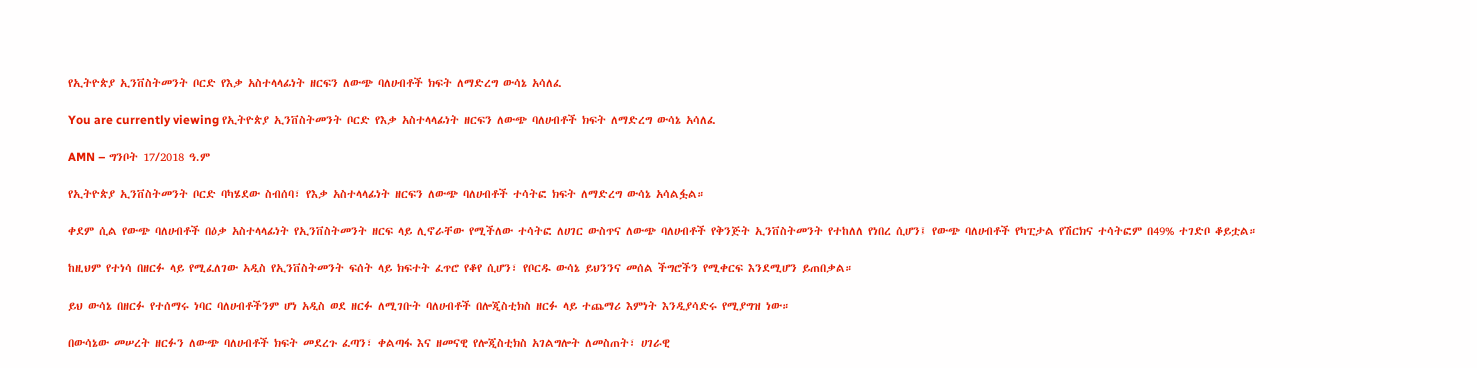የኢትዮጵያ ኢንቨስትመንት ቦርድ የእቃ አስተላላፊነት ዘርፍን ለውጭ ባለሀብቶች ክፍት ለማድረግ ውሳኔ አሳለፈ

You are currently viewing የኢትዮጵያ ኢንቨስትመንት ቦርድ የእቃ አስተላላፊነት ዘርፍን ለውጭ ባለሀብቶች ክፍት ለማድረግ ውሳኔ አሳለፈ

AMN – ግንቦት 17/2018 ዓ.ም

የኢትዮጵያ ኢንቨስትመንት ቦርድ ባካሄደው ስብሰባ፣ የእቃ አስተላላፊነት ዘርፍን ለውጭ ባለሀብቶች ተሳትፎ ክፍት ለማድረግ ውሳኔ አሳልፏል።

ቀደም ሲል የውጭ ባለሀብቶች በዕቃ አስተላላፊነት የኢንቨስትመንት ዘርፍ ላይ ሊኖራቸው የሚችለው ተሳትፎ ለሀገር ውስጥና ለውጭ ባለሀብቶች የቅንጅት ኢንቨስትመንት የተከለለ የነበረ ሲሆን፤ የውጭ ባለሀብቶች የካፒታል የሽርክና ተሳትፎም በ49% ተገድቦ ቆይቷል።

ከዚህም የተነሳ በዘርፉ ላይ የሚፈለገው አዲስ የኢንቨስትመንት ፍሰት ላይ ክፍተት ፈጥሮ የቆየ ሲሆን፣ የቦርዱ ውሳኔ ይህንንና መሰል ችግሮችን የሚቀርፍ እንደሚሆን ይጠበቃል።

ይህ ውሳኔ በዘርፉ የተሰማሩ ነባር ባለሀብቶችንም ሆነ አዲስ ወደ ዘርፉ ለሚገቡት ባለሀብቶች በሎጂስቲክስ ዘርፉ ላይ ተጨማሪ እምነት እንዲያሳድሩ የሚያግዝ ነው።

በውሳኔው መሠረት ዘርፉን ለውጭ ባለሀብቶች ክፍት መደረጉ ፈጣን፣ ቀልጣፋ እና ዘመናዊ የሎጂስቲክስ አገልግሎት ለመስጠት፣ ሀገራዊ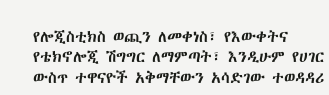የሎጂስቲክስ ወጪን ለመቀነስ፣ የእውቀትና የቴክኖሎጂ ሽግግር ለማምጣት፣ እንዲሁም የሀገር ውስጥ ተዋናዮች አቅማቸውን አሳድገው ተወዳዳሪ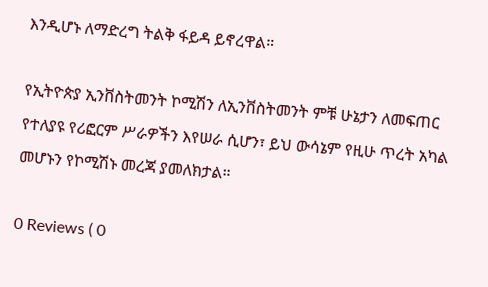እንዲሆኑ ለማድረግ ትልቅ ፋይዳ ይኖረዋል።

የኢትዮጵያ ኢንቨስትመንት ኮሚሽን ለኢንቨስትመንት ምቹ ሁኔታን ለመፍጠር የተለያዩ የሪፎርም ሥራዎችን እየሠራ ሲሆን፣ ይህ ውሳኔም የዚሁ ጥረት አካል መሆኑን የኮሚሽኑ መረጃ ያመለክታል።

0 Reviews ( 0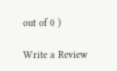out of 0 )

Write a Review